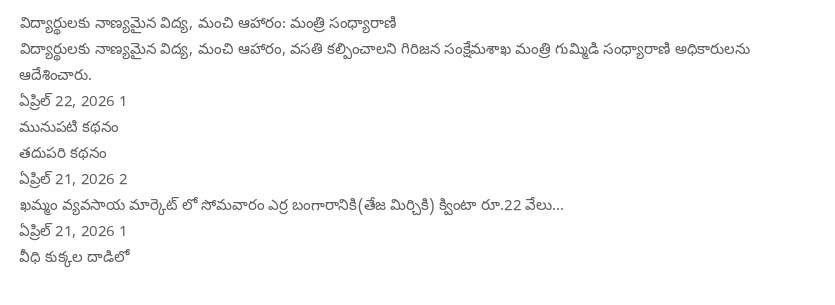విద్యార్థులకు నాణ్యమైన విద్య, మంచి ఆహారం: మంత్రి సంధ్యారాణి
విద్యార్థులకు నాణ్యమైన విద్య, మంచి ఆహారం, వసతి కల్పించాలని గిరిజన సంక్షేమశాఖ మంత్రి గుమ్మిడి సంధ్యారాణి అధికారులను ఆదేశించారు.
ఏప్రిల్ 22, 2026 1
మునుపటి కథనం
తదుపరి కథనం
ఏప్రిల్ 21, 2026 2
ఖమ్మం వ్యవసాయ మార్కెట్ లో సోమవారం ఎర్ర బంగారానికి(తేజ మిర్చికి) క్వింటా రూ.22 వేలు...
ఏప్రిల్ 21, 2026 1
వీధి కుక్కల దాడిలో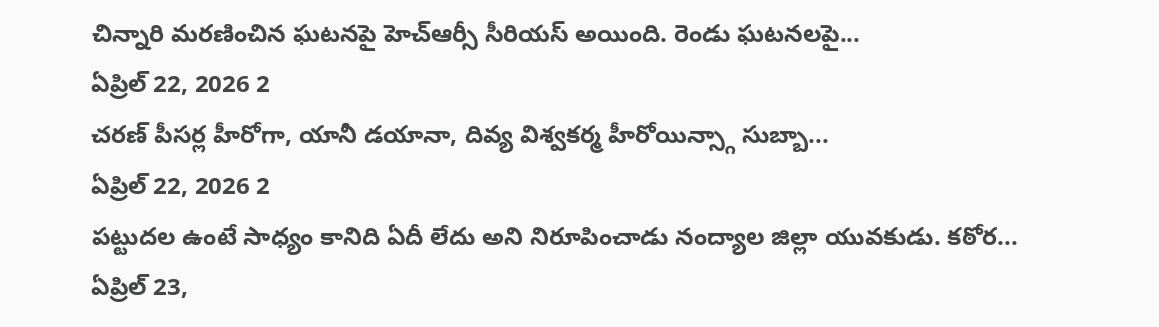చిన్నారి మరణించిన ఘటనపై హెచ్ఆర్సీ సీరియస్ అయింది. రెండు ఘటనలపై...
ఏప్రిల్ 22, 2026 2
చరణ్ పీసర్ల హీరోగా, యానీ డయానా, దివ్య విశ్వకర్మ హీరోయిన్స్గా సుబ్బా...
ఏప్రిల్ 22, 2026 2
పట్టుదల ఉంటే సాధ్యం కానిది ఏదీ లేదు అని నిరూపించాడు నంద్యాల జిల్లా యువకుడు. కఠోర...
ఏప్రిల్ 23,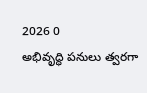2026 0
అభివృద్ధి పనులు త్వరగా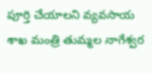పూర్తి చేయాలని వ్యవసాయ శాఖ మంత్రి తుమ్మల నాగేశ్వర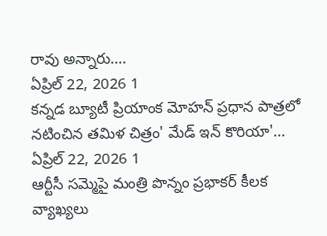రావు అన్నారు....
ఏప్రిల్ 22, 2026 1
కన్నడ బ్యూటీ ప్రియాంక మోహన్ ప్రధాన పాత్రలో నటించిన తమిళ చిత్రం' మేడ్ ఇన్ కొరియా'...
ఏప్రిల్ 22, 2026 1
ఆర్టీసీ సమ్మెపై మంత్రి పొన్నం ప్రభాకర్ కీలక వ్యాఖ్యలు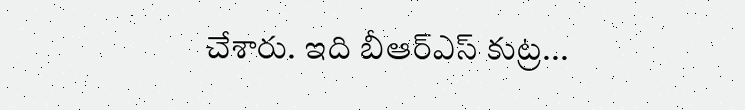చేశారు. ఇది బీఆర్ఎస్ కుట్ర...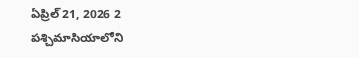ఏప్రిల్ 21, 2026 2
పశ్చిమాసియాలోని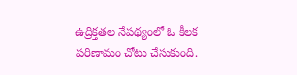ఉద్రిక్తతల నేపథ్యంలో ఓ కీలక పరిణామం చోటు చేసుకుంది.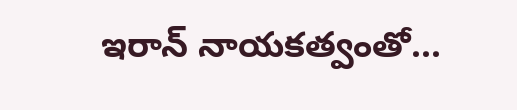ఇరాన్ నాయకత్వంతో...